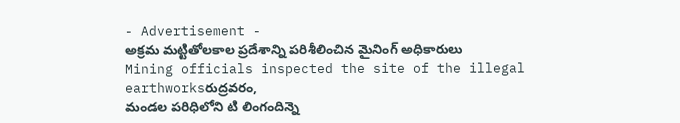- Advertisement -
అక్రమ మట్టితోలకాల ప్రదేశాన్ని పరిశీలించిన మైనింగ్ అధికారులు
Mining officials inspected the site of the illegal earthworksరుద్రవరం,
మండల పరిధిలోని టి లింగందిన్నె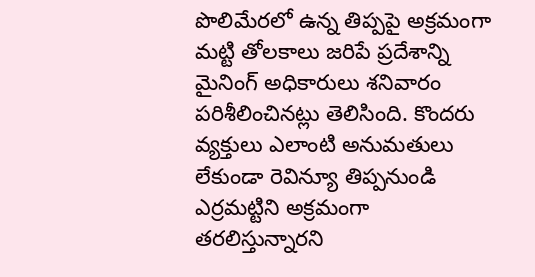పొలిమేరలో ఉన్న తిప్పపై అక్రమంగా మట్టి తోలకాలు జరిపే ప్రదేశాన్ని మైనింగ్ అధికారులు శనివారం పరిశీలించినట్లు తెలిసింది. కొందరు వ్యక్తులు ఎలాంటి అనుమతులు లేకుండా రెవిన్యూ తిప్పనుండి ఎర్రమట్టిని అక్రమంగా తరలిస్తున్నారని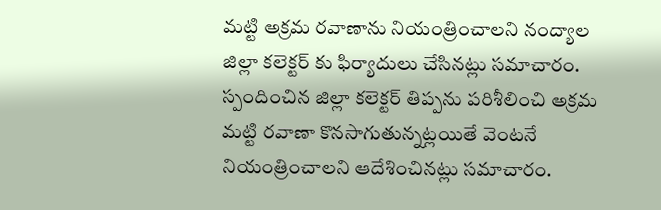మట్టి అక్రమ రవాణాను నియంత్రించాలని నంద్యాల జిల్లా కలెక్టర్ కు ఫిర్యాదులు చేసినట్లు సమాచారం. స్పందించిన జిల్లా కలెక్టర్ తిప్పను పరిశీలించి అక్రమ మట్టి రవాణా కొనసాగుతున్నట్లయితే వెంటనే నియంత్రించాలని ఆదేశించినట్లు సమాచారం.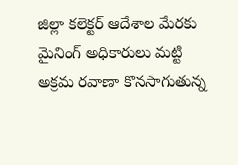జిల్లా కలెక్టర్ ఆదేశాల మేరకు మైనింగ్ అధికారులు మట్టి అక్రమ రవాణా కొనసాగుతున్న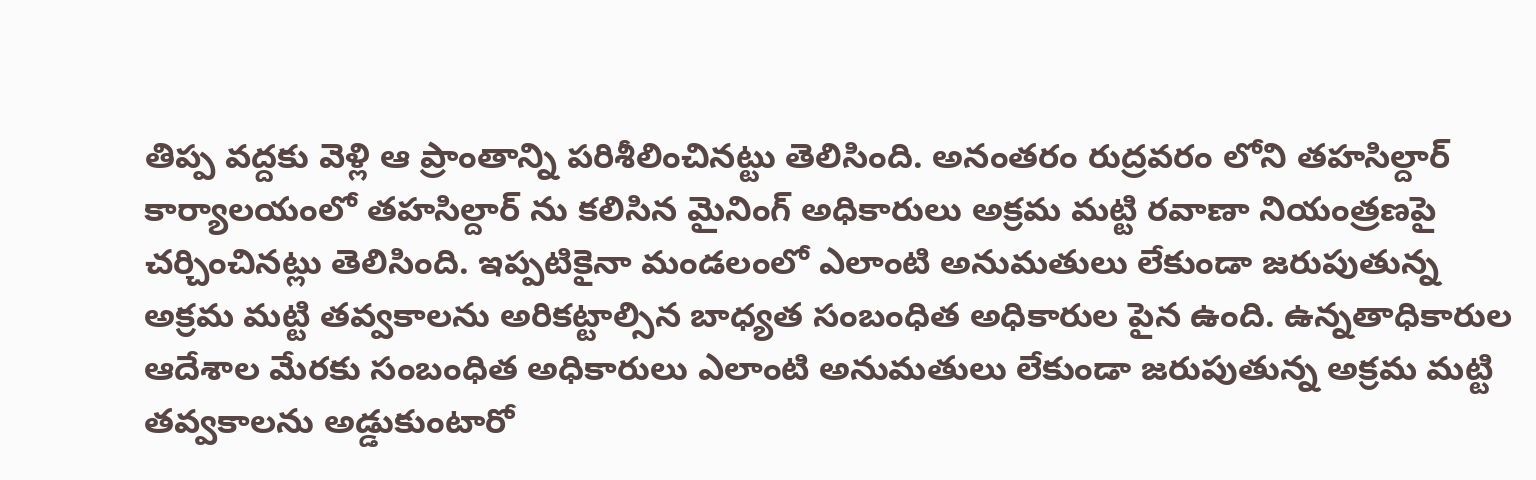తిప్ప వద్దకు వెళ్లి ఆ ప్రాంతాన్ని పరిశీలించినట్టు తెలిసింది. అనంతరం రుద్రవరం లోని తహసిల్దార్ కార్యాలయంలో తహసిల్దార్ ను కలిసిన మైనింగ్ అధికారులు అక్రమ మట్టి రవాణా నియంత్రణపై చర్చించినట్లు తెలిసింది. ఇప్పటికైనా మండలంలో ఎలాంటి అనుమతులు లేకుండా జరుపుతున్న అక్రమ మట్టి తవ్వకాలను అరికట్టాల్సిన బాధ్యత సంబంధిత అధికారుల పైన ఉంది. ఉన్నతాధికారుల ఆదేశాల మేరకు సంబంధిత అధికారులు ఎలాంటి అనుమతులు లేకుండా జరుపుతున్న అక్రమ మట్టి తవ్వకాలను అడ్డుకుంటారో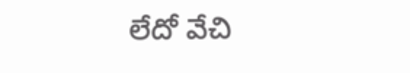లేదో వేచి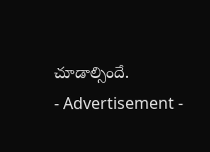చూడాల్సిందే.
- Advertisement -